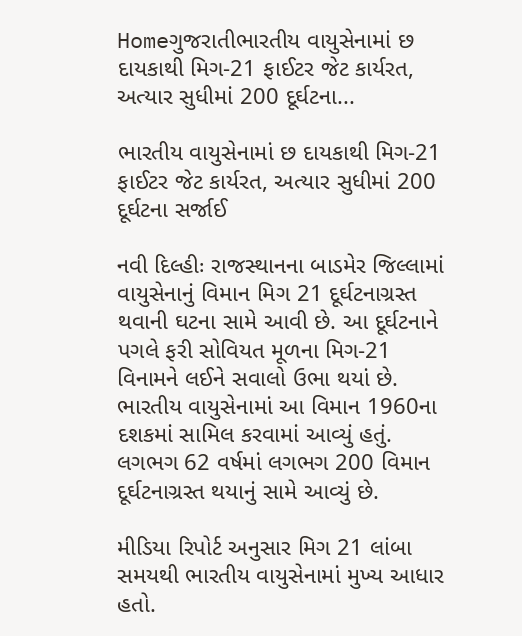Homeગુજરાતીભારતીય વાયુસેનામાં છ દાયકાથી મિગ-21 ફાઈટર જેટ કાર્યરત, અત્યાર સુધીમાં 200 દૂર્ઘટના...

ભારતીય વાયુસેનામાં છ દાયકાથી મિગ-21 ફાઈટર જેટ કાર્યરત, અત્યાર સુધીમાં 200 દૂર્ઘટના સર્જાઈ

નવી દિલ્હીઃ રાજસ્થાનના બાડમેર જિલ્લામાં વાયુસેનાનું વિમાન મિગ 21 દૂર્ઘટનાગ્રસ્ત થવાની ઘટના સામે આવી છે. આ દૂર્ઘટનાને પગલે ફરી સોવિયત મૂળના મિગ-21 વિનામને લઈને સવાલો ઉભા થયાં છે. ભારતીય વાયુસેનામાં આ વિમાન 1960ના દશકમાં સામિલ કરવામાં આવ્યું હતું. લગભગ 62 વર્ષમાં લગભગ 200 વિમાન દૂર્ઘટનાગ્રસ્ત થયાનું સામે આવ્યું છે.

મીડિયા રિપોર્ટ અનુસાર મિગ 21 લાંબા સમયથી ભારતીય વાયુસેનામાં મુખ્ય આધાર હતો.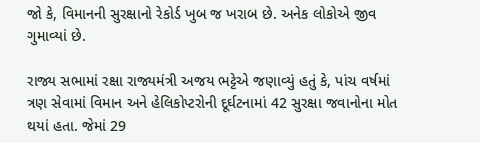જો કે, વિમાનની સુરક્ષાનો રેકોર્ડ ખુબ જ ખરાબ છે. અનેક લોકોએ જીવ ગુમાવ્યાં છે.

રાજ્ય સભામાં રક્ષા રાજ્યમંત્રી અજય ભટ્ટેએ જણાવ્યું હતું કે, પાંચ વર્ષમાં ત્રણ સેવામાં વિમાન અને હેલિકોપ્ટરોની દૂર્ઘટનામાં 42 સુરક્ષા જવાનોના મોત થયાં હતા. જેમાં 29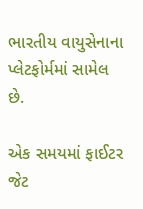ભારતીય વાયુસેનાના પ્લેટફોર્મમાં સામેલ છે.

એક સમયમાં ફાઈટર જેટ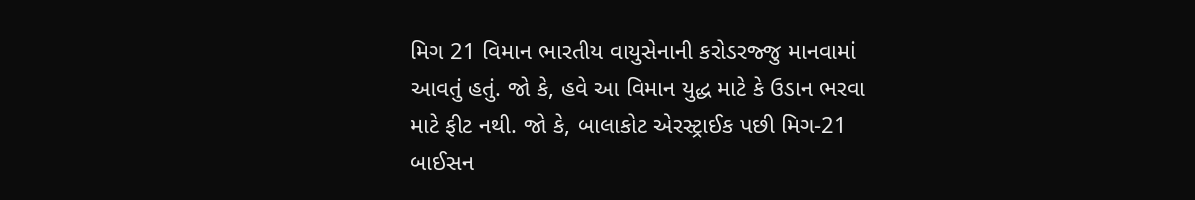મિગ 21 વિમાન ભારતીય વાયુસેનાની કરોડરજ્જુ માનવામાં આવતું હતું. જો કે, હવે આ વિમાન યુદ્ધ માટે કે ઉડાન ભરવા માટે ફીટ નથી. જો કે, બાલાકોટ એરસ્ટ્રાઈક પછી મિગ-21 બાઈસન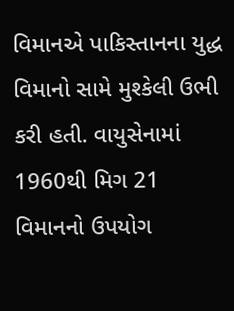વિમાનએ પાકિસ્તાનના યુદ્ધ વિમાનો સામે મુશ્કેલી ઉભી કરી હતી. વાયુસેનામાં 1960થી મિગ 21 વિમાનનો ઉપયોગ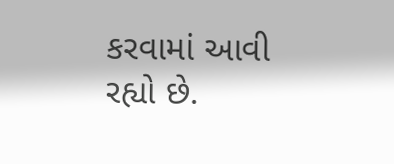કરવામાં આવી રહ્યો છે.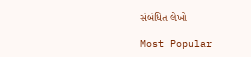સંબંધિત લેખો

Most Popular